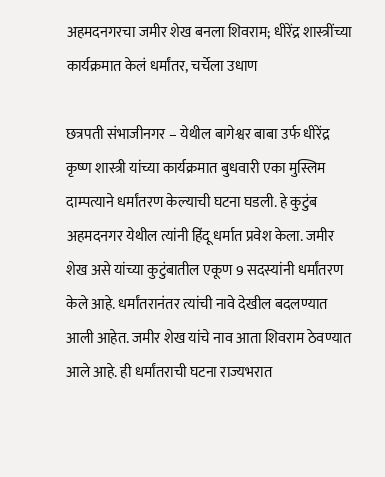अहमदनगरचा जमीर शेख बनला शिवराम; धीरेंद्र शास्त्रींच्या कार्यक्रमात केलं धर्मांतर, चर्चेला उधाण

छत्रपती संभाजीनगर – येथील बागेश्वर बाबा उर्फ धीरेंद्र कृष्ण शास्त्री यांच्या कार्यक्रमात बुधवारी एका मुस्लिम दाम्पत्याने धर्मांतरण केल्याची घटना घडली. हे कुटुंब अहमदनगर येथील त्यांनी हिंदू धर्मात प्रवेश केला. जमीर शेख असे यांच्या कुटुंबातील एकूण 9 सदस्यांनी धर्मांतरण केले आहे. धर्मांतरानंतर त्यांची नावे देखील बदलण्यात आली आहेत. जमीर शेख यांचे नाव आता शिवराम ठेवण्यात आले आहे. ही धर्मांतराची घटना राज्यभरात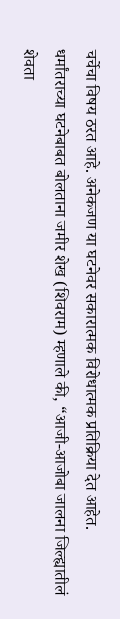चर्चेचा विषय ठरत आहे. अनेकजण या घटनेवर सकारात्मक विरोधात्मक प्रतिक्रिया देत आहेत.
धर्मांतराच्या घटनेबाबत बोलताना जमीर शेख (शिवराम) म्हणाले की, “आजी-आजोबा जालना जिल्ह्यातीलं शेवता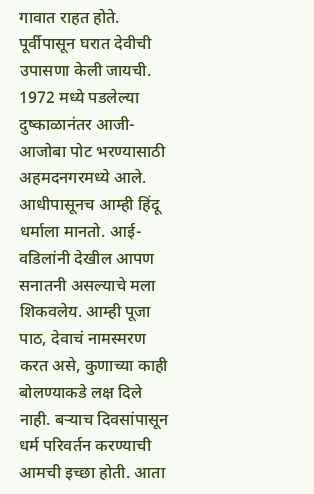गावात राहत होते. पूर्वीपासून घरात देवीची उपासणा केली जायची. 1972 मध्ये पडलेल्या दुष्काळानंतर आजी-आजोबा पोट भरण्यासाठी अहमदनगरमध्ये आले. आधीपासूनच आम्ही हिंदू धर्माला मानतो. आई-वडिलांनी देखील आपण सनातनी असल्याचे मला शिकवलेय. आम्ही पूजा पाठ, देवाचं नामस्मरण करत असे, कुणाच्या काही बोलण्याकडे लक्ष दिले नाही. बऱ्याच दिवसांपासून धर्म परिवर्तन करण्याची आमची इच्छा होती. आता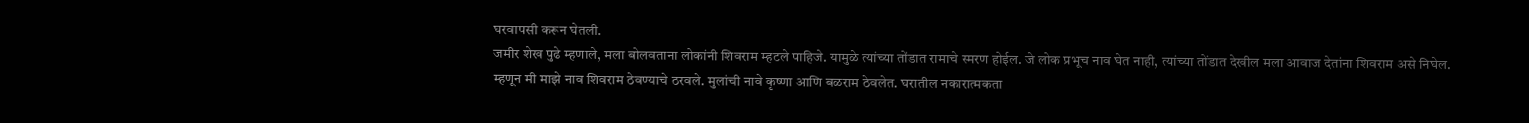घरवापसी करून घेतली.
जमीर शेख पुढे म्हणाले, मला बोलवताना लोकांनी शिवराम म्हटले पाहिजे. यामुळे त्यांच्या तोंडात रामाचे स्मरण होईल. जे लोक प्रभूच नाव घेत नाही, त्यांच्या तोंडात देखील मला आवाज देतांना शिवराम असे निघेल. म्हणून मी माझे नाव शिवराम ठेवण्याचे ठरवले. मुलांची नावे कृष्णा आणि बळराम ठेवलेत. घरातील नकारात्मकता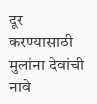दूर करण्यासाठी मुलांना देवांची नावे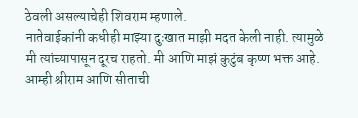ठेवली असल्याचेही शिवराम म्हणाले.
नातेवाईकांनी कधीही माझ्या दुःखात माझी मदत केली नाही. त्यामुळे मी त्यांच्यापासून दूरच राहतो. मी आणि माझं कुटुंब कृष्ण भक्त आहे. आम्ही श्रीराम आणि सीताची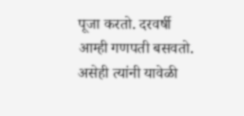पूजा करतो. दरवर्षी आम्ही गणपती बसवतो. असेही त्यांनी यावेळी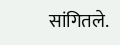सांगितले.